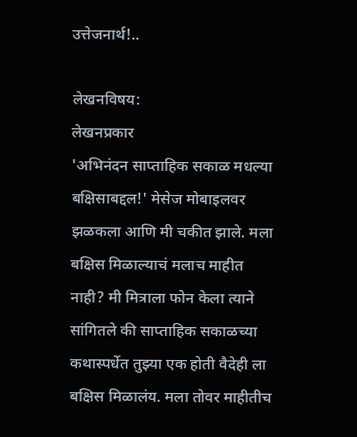उत्तेजनार्थ!..

लेखनविषय:
लेखनप्रकार
'अभिनंदन साप्ताहिक सकाळ मधल्या बक्षिसाबद्दल!' मेसेज मोबाइलवर झळकला आणि मी चकीत झाले. मला बक्षिस मिळाल्याचं मलाच माहीत नाही? मी मित्राला फोन केला त्याने सांगितले की साप्ताहिक सकाळच्या कथास्पर्धेत तुझ्या एक होती वैदेही ला बक्षिस मिळालंय. मला तोवर माहीतीच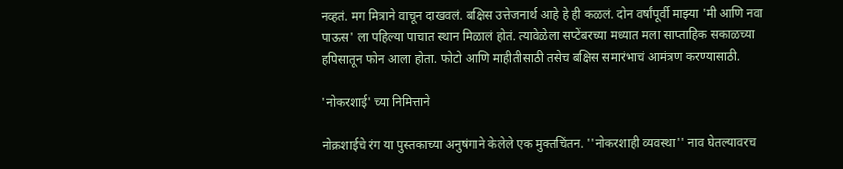नव्हतं. मग मित्राने वाचून दाखवलं. बक्षिस उत्तेजनार्थ आहे हे ही कळलं. दोन वर्षांपूर्वी माझ्या 'मी आणि नवा पाऊस' ला पहिल्या पाचात स्थान मिळालं होतं. त्यावेळेला सप्टेंबरच्या मध्यात मला साप्ताहिक सकाळच्या हपिसातून फोन आला होता. फोटो आणि माहीतीसाठी तसेच बक्षिस समारंभाचं आमंत्रण करण्यासाठी.

'नोकरशाई' च्या निमित्ताने

नोक्रशाईचे रंग या पुस्तकाच्या अनुषंगाने केलेले एक मुक्तचिंतन. ''नोकरशाही व्यवस्था'' नाव घेतल्यावरच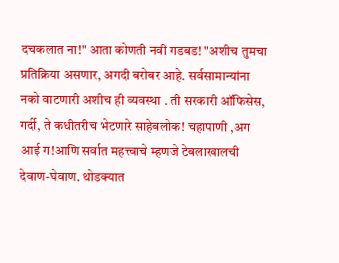दचकलात ना!" आता कोणती नवी गडबड! "अशीच तुमचा प्रतिक्रिया असणार, अगदी बरोबर आहे. सर्वसामान्यांना नको वाटणारी अशीच ही व्यवस्था . ती सरकारी ऑफिसेस, गर्दी, ते कधीतरीच भेटणारे साहेबलोक! चहापाणी ,अग आई ग!आणि सर्वात महत्त्वाचे म्हणजे टेबलाखालची देवाण-घेवाण. थोडक्यात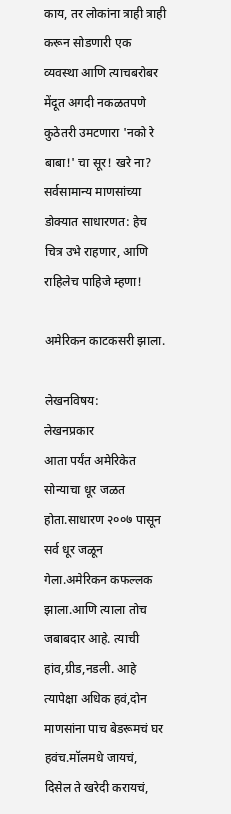काय, तर लोकांना त्राही त्राही करून सोडणारी एक व्यवस्था आणि त्याचबरोबर मेंदूत अगदी नकळतपणे कुठेतरी उमटणारा 'नको रे बाबा!' चा सूर! खरे ना? सर्वसामान्य माणसांच्या डोक्यात साधारणत: हेच चित्र उभे राहणार, आणि राहिलेच पाहिजे म्हणा!

अमेरिकन काटकसरी झाला.

लेखनविषय:
लेखनप्रकार
आता पर्यंत अमेरिकेत सोन्याचा धूर जळत होता.साधारण २००७ पासून सर्व धूर जळून गेला.अमेरिकन कफल्लक झाला.आणि त्याला तोच जबाबदार आहे. त्याची हांव,ग्रीड,नडली. आहे त्यापेक्षा अधिक हवं,दोन माणसांना पाच बेडरूमचं घर हवंच.मॉलमधे जायचं, दिसेल ते खरेदी करायचं,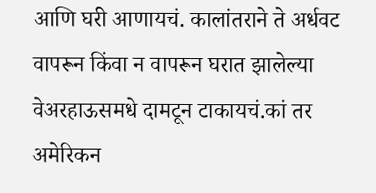आणि घरी आणायचं. कालांतराने ते अर्धवट वापरून किंवा न वापरून घरात झालेल्या वेअरहाऊसमधे दामटून टाकायचं.कां तर अमेरिकन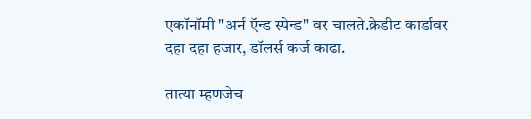एकॉनॉमी "अर्न ऍन्ड स्पेन्ड" वर चालते.क्रेडीट कार्डावर दहा दहा हजार, डॉलर्स कर्ज काढा.

तात्या म्हणजेच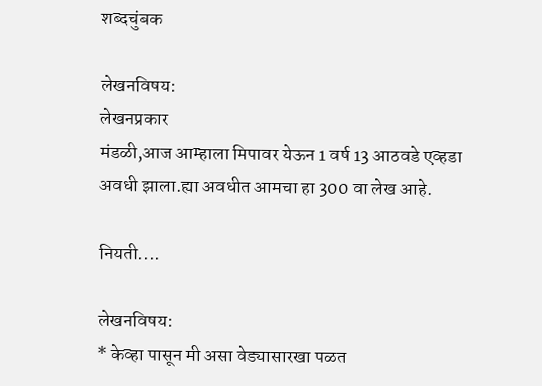शब्दचुंबक

लेखनविषय:
लेखनप्रकार
मंडळी,आज आम्हाला मिपावर येऊन 1 वर्ष 13 आठवडे एव्हडा अवधी झाला.ह्या अवधीत आमचा हा 300 वा लेख आहे.

नियती....

लेखनविषय:
* केव्हा पासून मी असा वेड्यासारखा पळत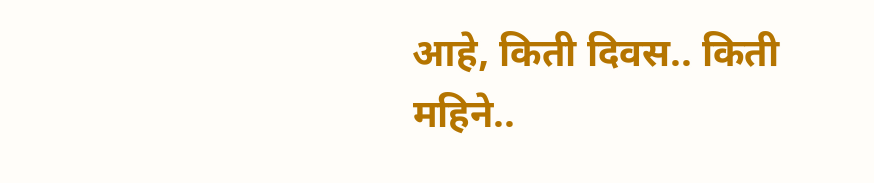आहे, किती दिवस.. किती महिने..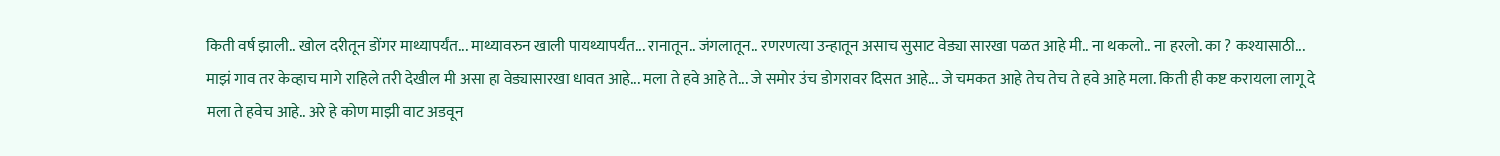किती वर्ष झाली.. खोल दरीतून डोंगर माथ्यापर्यंत... माथ्यावरुन खाली पायथ्यापर्यंत... रानातून.. जंगलातून.. रणरणत्या उन्हातून असाच सुसाट वेड्या सारखा पळत आहे मी.. ना थकलो.. ना हरलो. का ? कश्यासाठी... माझं गाव तर केव्हाच मागे राहिले तरी देखील मी असा हा वेड्यासारखा धावत आहे... मला ते हवे आहे ते... जे समोर उंच डोगरावर दिसत आहे... जे चमकत आहे तेच तेच ते हवे आहे मला. किती ही कष्ट करायला लागू दे मला ते हवेच आहे.. अरे हे कोण माझी वाट अडवून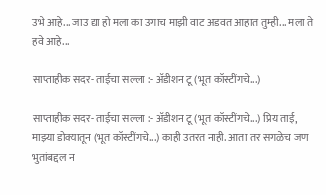उभे आहे... जाउ द्या हो मला का उगाच माझी वाट अडवत आहात तुम्ही... मला ते हवे आहे...

साप्ताहीक सदर- ताईचा सल्ला :- अ‍ॅडीशन टू (भूत कॉस्टींगचे...)

साप्ताहीक सदर- ताईचा सल्ला :- अ‍ॅडीशन टू (भूत कॉस्टींगचे...) प्रिय ताई, माझ्या डोक्यातून (भूत कॉस्टींगचे...) काही उतरत नाही. आता तर सगळेच जण भुतांबद्दल न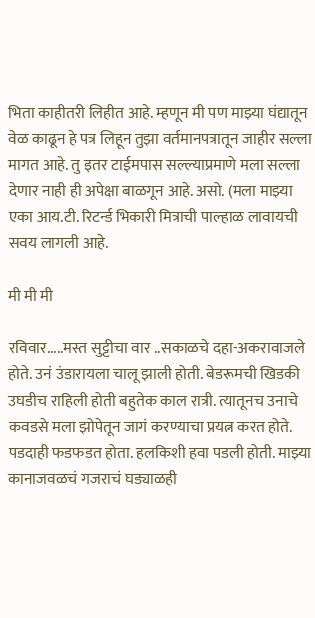भिता काहीतरी लिहीत आहे. म्हणून मी पण माझ्या घंद्यातून वेळ काढून हे पत्र लिहून तुझा वर्तमानपत्रातून जाहीर सल्ला मागत आहे. तु इतर टाईमपास सल्ल्याप्रमाणे मला सल्ला देणार नाही ही अपेक्षा बाळगून आहे. असो. (मला माझ्या एका आय.टी. रिटर्न्ड भिकारी मित्राची पाल्हाळ लावायची सवय लागली आहे.

मी मी मी

रविवार.....मस्त सुट्टीचा वार ..सकाळचे दहा-अकरावाजले होते. उनं उंडारायला चालू झाली होती. बेडरूमची खिडकी उघडीच राहिली होती बहुतेक काल रात्री. त्यातूनच उनाचे कवडसे मला झोपेतून जागं करण्याचा प्रयत्न करत होते. पडदाही फडफडत होता. हलकिशी हवा पडली होती. माझ्या कानाजवळचं गजराचं घड्याळही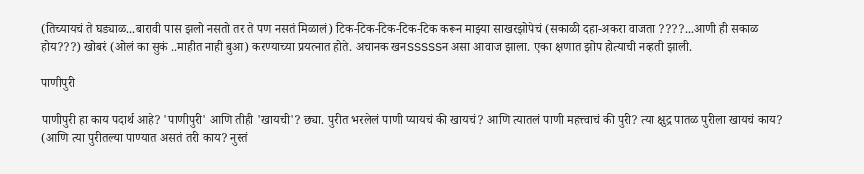(तिच्यायचं ते घड्याळ...बारावी पास झलो नसतो तर ते पण नसतं मिळालं) टिक-टिक-टिक-टिक-टिक करून माझ्या साखरझोपेचं (सकाळी दहा-अकरा वाजता ????...आणी ही सकाळ होय???) खोबरं (ओलं का सुकं ..माहीत नाही बुआ) करण्याच्या प्रयत्नात होते. अचानक खनSSSSSन असा आवाज झाला. एका क्षणात झोप होत्याची नव्हती झाली.

पाणीपुरी

पाणीपुरी हा काय पदार्थ आहे? 'पाणीपुरी' आणि तीही 'खायची'? छ्या. पुरीत भरलेलं पाणी प्यायचं की खायचं? आणि त्यातलं पाणी महत्त्वाचं की पुरी? त्या क्षुद्र पातळ पुरीला खायचं काय? (आणि त्या पुरीतल्या पाण्यात असतं तरी काय? नुस्तं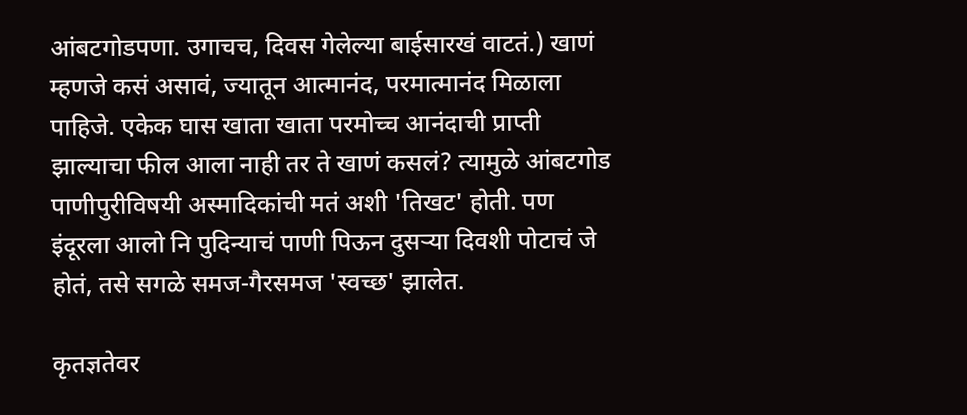आंबटगोडपणा. उगाचच, दिवस गेलेल्या बाईसारखं वाटतं.) खाणं म्हणजे कसं असावं, ज्यातून आत्मानंद, परमात्मानंद मिळाला पाहिजे. एकेक घास खाता खाता परमोच्च आनंदाची प्राप्ती झाल्याचा फील आला नाही तर ते खाणं कसलं? त्यामुळे आंबटगोड पाणीपुरीविषयी अस्मादिकांची मतं अशी 'तिखट' होती. पण इंदूरला आलो नि पुदिन्याचं पाणी पिऊन दुसर्‍या दिवशी पोटाचं जे होतं, तसे सगळे समज-गैरसमज 'स्वच्छ' झालेत.

कृतज्ञतेवर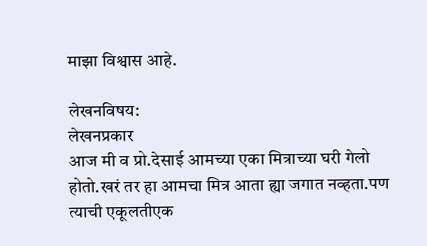माझा विश्वास आहे.

लेखनविषय:
लेखनप्रकार
आज मी व प्रो.देसाई आमच्या एका मित्राच्या घरी गेलो होतो.खरं तर हा आमचा मित्र आता ह्या जगात नव्हता.पण त्याची एकूलतीएक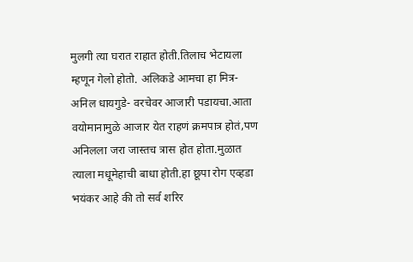मुलगी त्या घरात राहात होती.तिलाच भेटायला म्हणून गेलो होतो. अलिकडे आमचा हा मित्र-अनिल धायगुडे- वरचेवर आजारी पडायचा.आता वयोमानामुळे आजार येत राहणं क्रमपात्र होतं,पण अनिलला जरा जास्तच त्रास होत होता.मुळात त्याला मधूमेहाची बाधा होती.हा छूपा रोग एव्हडा भयंकर आहे की तो सर्व शरिर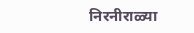निरनीराळ्या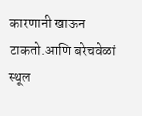कारणानी खाऊन टाकतो.आणि बरेचवेळां स्थूल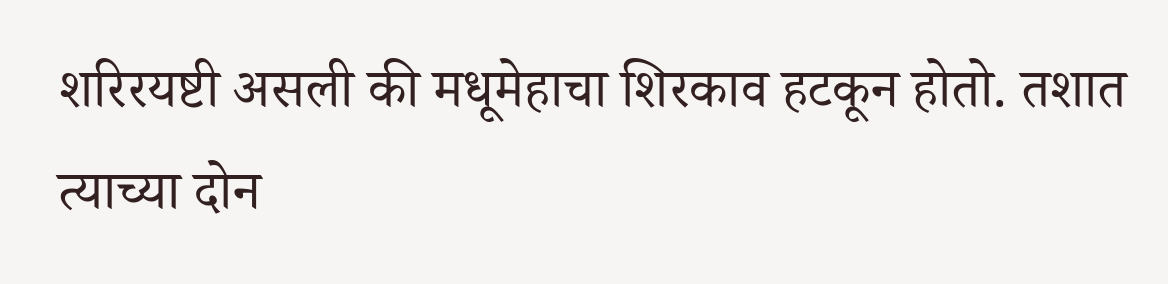शरिरयष्टी असली की मधूमेहाचा शिरकाव हटकून होतो. तशात त्याच्या दोन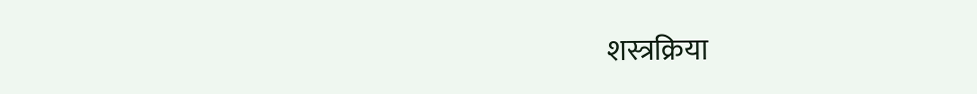शस्त्रक्रिया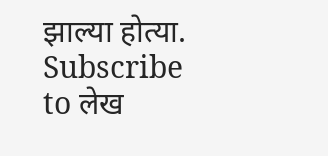झाल्या होत्या.
Subscribe to लेख